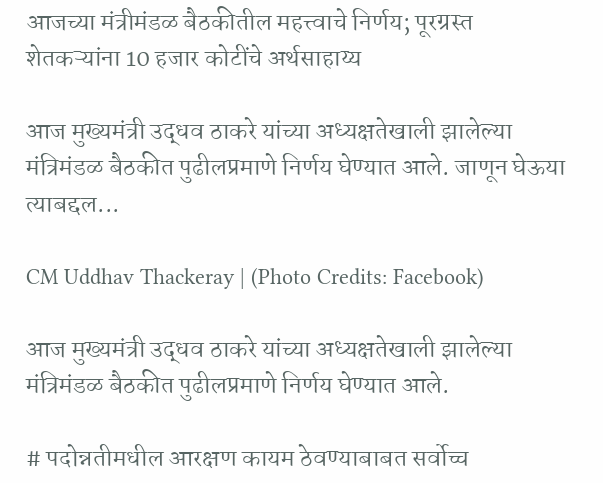आजच्या मंत्रीमंडळ बैठकीतील महत्त्वाचे निर्णय; पूरग्रस्त शेतकऱ्यांना 10 हजार कोटींचे अर्थसाहाय्य

आज मुख्यमंत्री उद्धव ठाकरे यांच्या अध्यक्षतेखाली झालेल्या मंत्रिमंडळ बैठकीत पुढीलप्रमाणे निर्णय घेण्यात आले. जाणून घेऊया त्याबद्दल...

CM Uddhav Thackeray | (Photo Credits: Facebook)

आज मुख्यमंत्री उद्धव ठाकरे यांच्या अध्यक्षतेखाली झालेल्या मंत्रिमंडळ बैठकीत पुढीलप्रमाणे निर्णय घेण्यात आले.

# पदोन्नतीमधील आरक्षण कायम ठेवण्याबाबत सर्वोच्च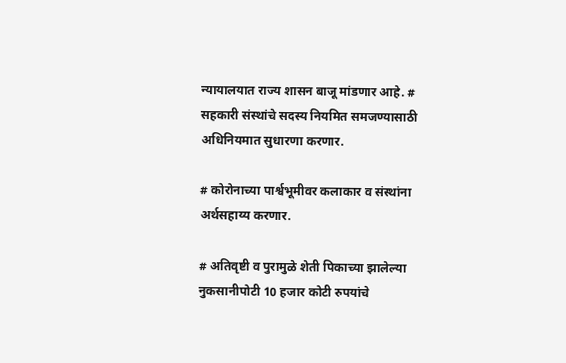न्यायालयात राज्य शासन बाजू मांडणार आहे. # सहकारी संस्थांचे सदस्य नियमित समजण्यासाठी अधिनियमात सुधारणा करणार.

# कोरोनाच्या पार्श्वभूमीवर कलाकार व संस्थांना अर्थसहाय्य करणार.

# अतिवृष्टी व पुरामुळे शेती पिकाच्या झालेल्या नुकसानीपोटी 10 हजार कोटी रुपयांचे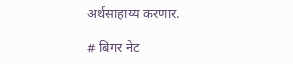अर्थसाहाय्य करणार.

# बिगर नेट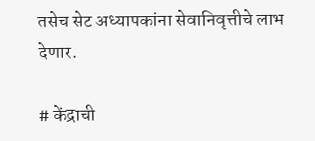तसेच सेट अध्यापकांना सेवानिवृत्तीचे लाभ देणार.

# केंद्राची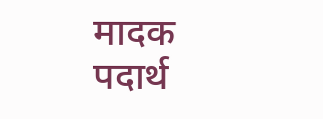मादक पदार्थ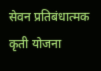सेवन प्रतिबंधात्मक कृती योजना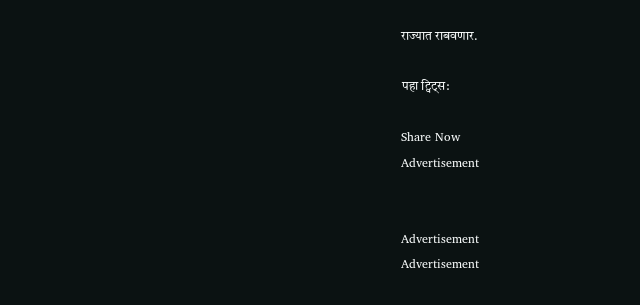राज्यात राबवणार.

पहा ट्विट्स:

Share Now
Advertisement


Advertisement
Advertisement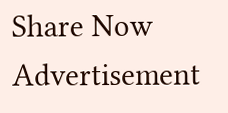Share Now
Advertisement